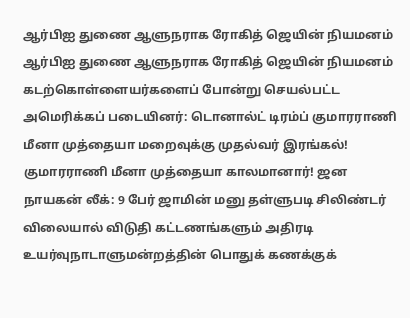ஆர்பிஐ துணை ஆளுநராக ரோகித் ஜெயின் நியமனம் ஆர்பிஐ துணை ஆளுநராக ரோகித் ஜெயின் நியமனம் கடற்கொள்ளையர்களைப் போன்று செயல்பட்ட அமெரிக்கப் படையினர்: டொனால்ட் டிரம்ப் குமாரராணி மீனா முத்தையா மறைவுக்கு முதல்வர் இரங்கல்! குமாரராணி மீனா முத்தையா காலமானார்! ஜன நாயகன் லீக்: 9 பேர் ஜாமின் மனு தள்ளுபடி சிலிண்டர் விலையால் விடுதி கட்டணங்களும் அதிரடி உயர்வுநாடாளுமன்றத்தின் பொதுக் கணக்குக்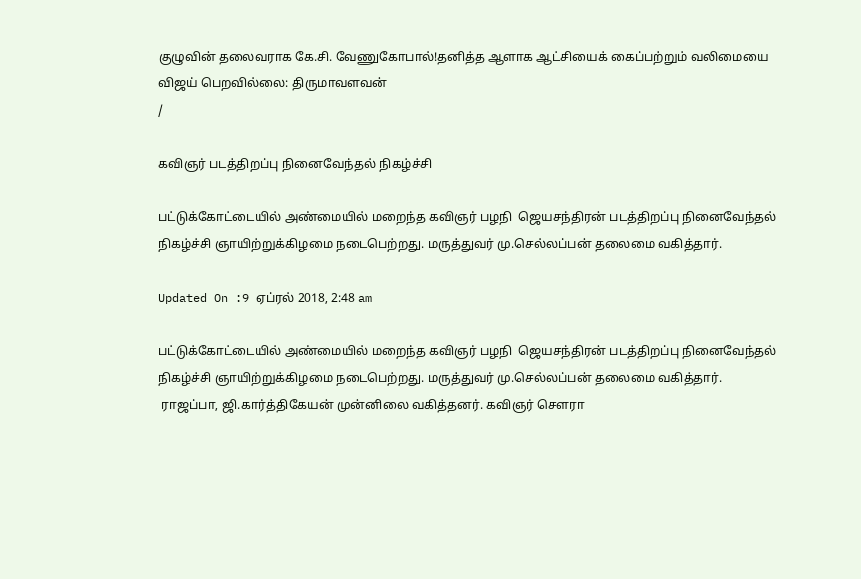குழுவின் தலைவராக கே.சி. வேணுகோபால்!தனித்த ஆளாக ஆட்சியைக் கைப்பற்றும் வலிமையை விஜய் பெறவில்லை: திருமாவளவன்
/

கவிஞர் படத்திறப்பு நினைவேந்தல் நிகழ்ச்சி

பட்டுக்கோட்டையில் அண்மையில் மறைந்த கவிஞர் பழநி  ஜெயசந்திரன் படத்திறப்பு நினைவேந்தல் நிகழ்ச்சி ஞாயிற்றுக்கிழமை நடைபெற்றது. மருத்துவர் மு.செல்லப்பன் தலைமை வகித்தார்.

Updated On :9 ஏப்ரல் 2018, 2:48 am

பட்டுக்கோட்டையில் அண்மையில் மறைந்த கவிஞர் பழநி  ஜெயசந்திரன் படத்திறப்பு நினைவேந்தல் நிகழ்ச்சி ஞாயிற்றுக்கிழமை நடைபெற்றது. மருத்துவர் மு.செல்லப்பன் தலைமை வகித்தார்.
 ராஜப்பா, ஜி.கார்த்திகேயன் முன்னிலை வகித்தனர். கவிஞர் சௌரா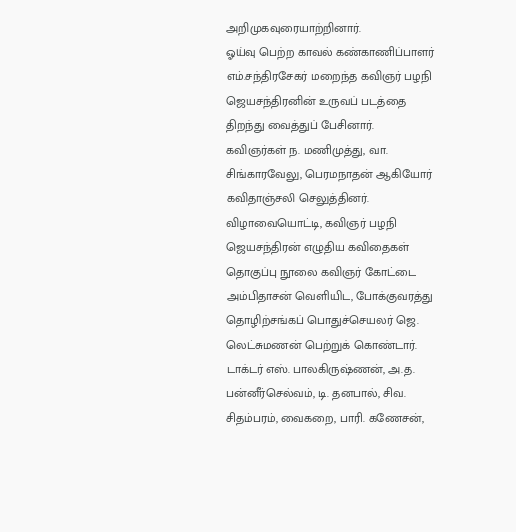அறிமுகவுரையாற்றினார்.
ஓய்வு பெற்ற காவல் கண்காணிப்பாளர் எம்.சந்திரசேகர் மறைந்த கவிஞர் பழநி  ஜெயசந்திரனின் உருவப் படத்தை திறந்து வைத்துப் பேசினார். கவிஞர்கள் ந. மணிமுத்து, வா. சிங்காரவேலு, பெரமநாதன் ஆகியோர் கவிதாஞ்சலி செலுத்தினர்.
விழாவையொட்டி, கவிஞர் பழநி  ஜெயசந்திரன் எழுதிய கவிதைகள் தொகுப்பு நூலை கவிஞர் கோட்டை அம்பிதாசன் வெளியிட, போக்குவரத்து தொழிற்சங்கப் பொதுச்செயலர் ஜெ. லெட்சுமணன் பெற்றுக் கொண்டார்.
டாக்டர் எஸ். பாலகிருஷ்ணன், அ.த. பன்னீர்செல்வம், டி. தனபால், சிவ. சிதம்பரம், வைகறை, பாரி. கணேசன்,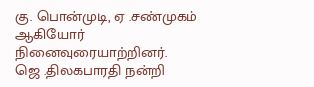கு. பொன்முடி, ஏ .சண்முகம் ஆகியோர் நினைவுரையாற்றினர்.
ஜெ .திலகபாரதி நன்றி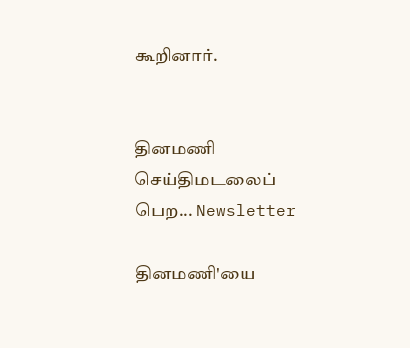கூறினார்.


தினமணி செய்திமடலைப் பெற... Newsletter

தினமணி'யை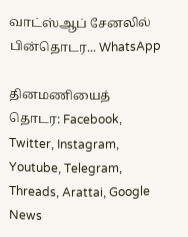வாட்ஸ்ஆப் சேனலில் பின்தொடர... WhatsApp

தினமணியைத் தொடர: Facebook, Twitter, Instagram, Youtube, Telegram, Threads, Arattai, Google News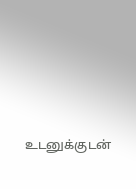உடனுக்குடன்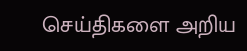செய்திகளை அறிய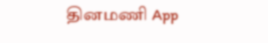தினமணி App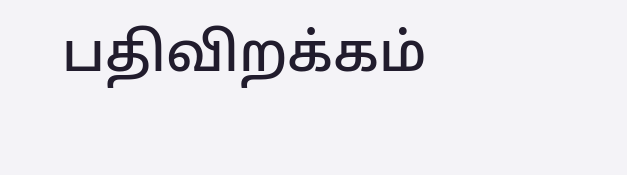பதிவிறக்கம்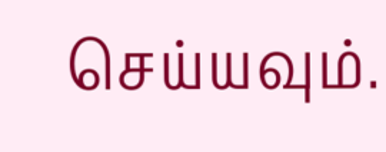செய்யவும்.